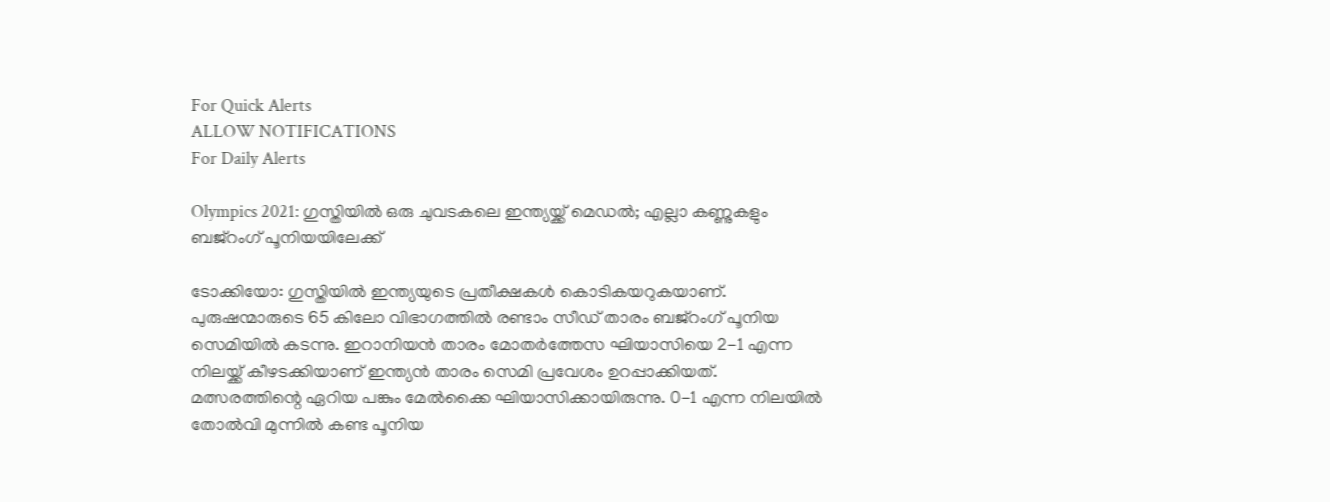For Quick Alerts
ALLOW NOTIFICATIONS
For Daily Alerts

Olympics 2021: ഗുസ്തിയില്‍ ഒരു ചുവടകലെ ഇന്ത്യയ്ക്ക് മെഡല്‍; എല്ലാ കണ്ണുകളും ബജ്റംഗ് പൂനിയയിലേക്ക്

ടോക്കിയോ: ഗുസ്തിയില്‍ ഇന്ത്യയുടെ പ്രതീക്ഷകള്‍ കൊടികയറുകയാണ്. പുരുഷന്മാരുടെ 65 കിലോ വിഭാഗത്തില്‍ രണ്ടാം സീഡ് താരം ബജ്‌റംഗ് പൂനിയ സെമിയില്‍ കടന്നു. ഇറാനിയന്‍ താരം മോതര്‍ത്തേസ ഘിയാസിയെ 2-1 എന്ന നിലയ്ക്ക് കീഴടക്കിയാണ് ഇന്ത്യന്‍ താരം സെമി പ്രവേശം ഉറപ്പാക്കിയത്. മത്സരത്തിന്റെ ഏറിയ പങ്കും മേല്‍ക്കൈ ഘിയാസിക്കായിരുന്നു. 0-1 എന്ന നിലയില്‍ തോല്‍വി മുന്നില്‍ കണ്ട പൂനിയ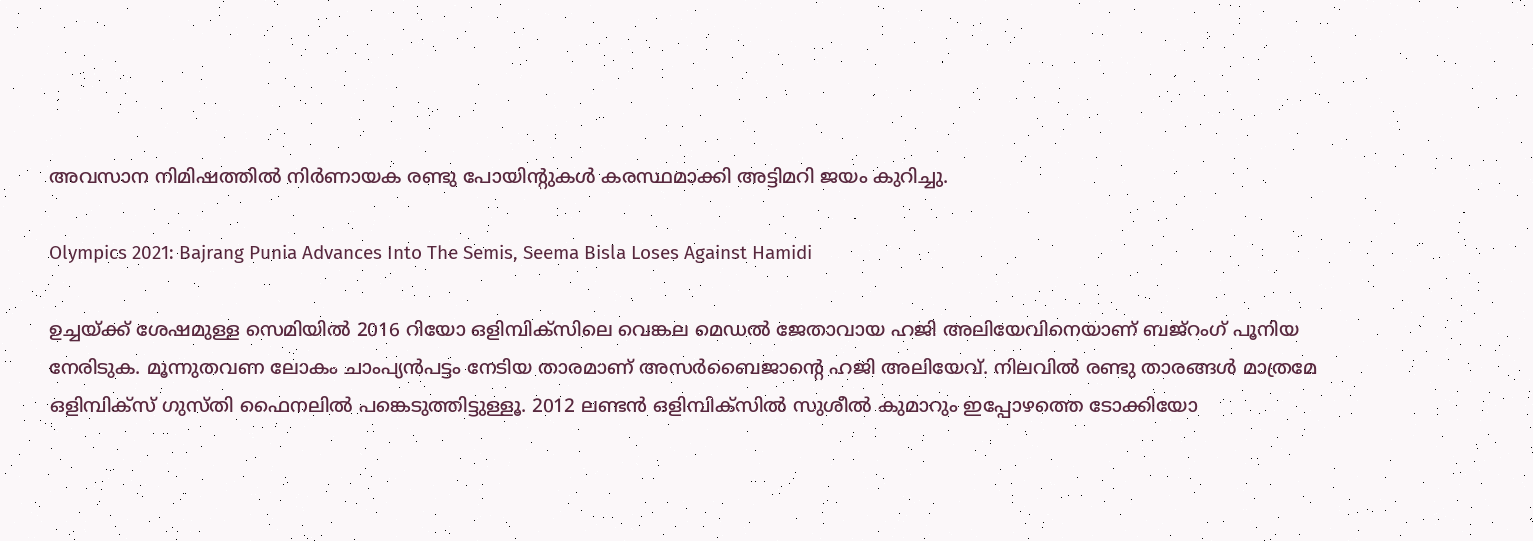അവസാന നിമിഷത്തില്‍ നിര്‍ണായക രണ്ടു പോയിന്റുകള്‍ കരസ്ഥമാക്കി അട്ടിമറി ജയം കുറിച്ചു.

Olympics 2021: Bajrang Punia Advances Into The Semis, Seema Bisla Loses Against Hamidi

ഉച്ചയ്ക്ക് ശേഷമുള്ള സെമിയില്‍ 2016 റിയോ ഒളിമ്പിക്‌സിലെ വെങ്കല മെഡല്‍ ജേതാവായ ഹജി അലിയേവിനെയാണ് ബജ്‌റംഗ് പൂനിയ നേരിടുക. മൂന്നുതവണ ലോകം ചാംപ്യന്‍പട്ടം നേടിയ താരമാണ് അസര്‍ബൈജാന്റെ ഹജി അലിയേവ്. നിലവില്‍ രണ്ടു താരങ്ങള്‍ മാത്രമേ ഒളിമ്പിക്‌സ് ഗുസ്തി ഫൈനലില്‍ പങ്കെടുത്തിട്ടുള്ളൂ. 2012 ലണ്ടന്‍ ഒളിമ്പിക്‌സില്‍ സുശീല്‍ കുമാറും ഇപ്പോഴത്തെ ടോക്കിയോ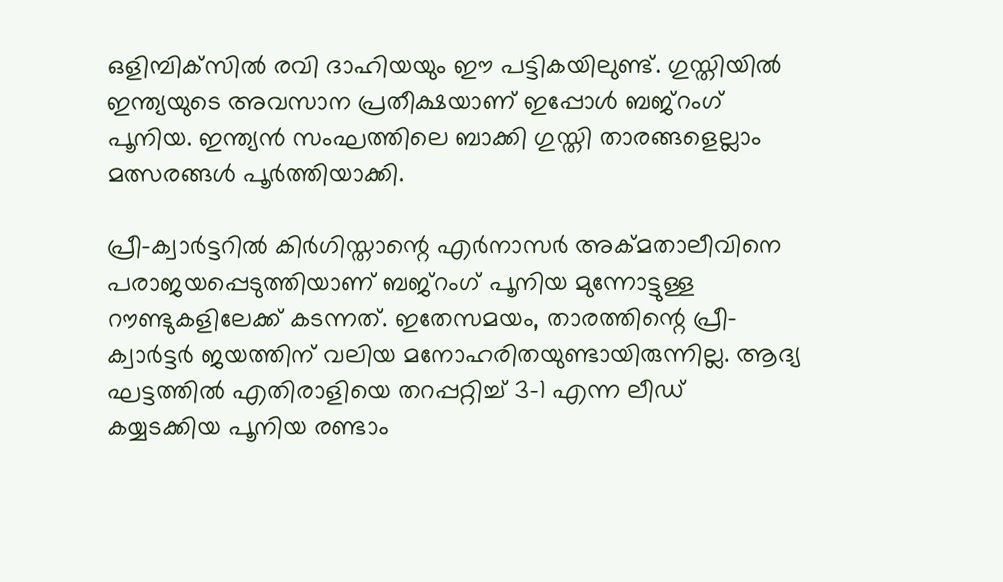ഒളിമ്പിക്‌സില്‍ രവി ദാഹിയയും ഈ പട്ടികയിലുണ്ട്. ഗുസ്തിയില്‍ ഇന്ത്യയുടെ അവസാന പ്രതീക്ഷയാണ് ഇപ്പോള്‍ ബജ്‌റംഗ് പൂനിയ. ഇന്ത്യന്‍ സംഘത്തിലെ ബാക്കി ഗുസ്തി താരങ്ങളെല്ലാം മത്സരങ്ങള്‍ പൂര്‍ത്തിയാക്കി.

പ്രീ-ക്വാര്‍ട്ടറില്‍ കിര്‍ഗിസ്താന്റെ എര്‍നാസര്‍ അക്മതാലീവിനെ പരാജയപ്പെടുത്തിയാണ് ബജ്‌റംഗ് പൂനിയ മുന്നോട്ടുള്ള റൗണ്ടുകളിലേക്ക് കടന്നത്. ഇതേസമയം, താരത്തിന്റെ പ്രീ-ക്വാര്‍ട്ടര്‍ ജയത്തിന് വലിയ മനോഹരിതയുണ്ടായിരുന്നില്ല. ആദ്യ ഘട്ടത്തില്‍ എതിരാളിയെ തറപ്പറ്റിച്ച് 3-1 എന്ന ലീഡ് കയ്യടക്കിയ പൂനിയ രണ്ടാം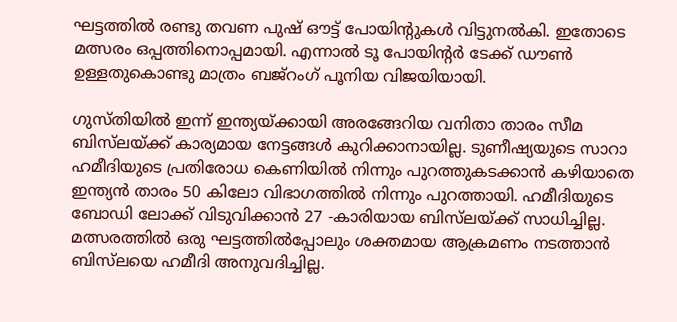ഘട്ടത്തില്‍ രണ്ടു തവണ പുഷ് ഔട്ട് പോയിന്റുകള്‍ വിട്ടുനല്‍കി. ഇതോടെ മത്സരം ഒപ്പത്തിനൊപ്പമായി. എന്നാല്‍ ടൂ പോയിന്റര്‍ ടേക്ക് ഡൗണ്‍ ഉള്ളതുകൊണ്ടു മാത്രം ബജ്‌റംഗ് പൂനിയ വിജയിയായി.

ഗുസ്തിയില്‍ ഇന്ന് ഇന്ത്യയ്ക്കായി അരങ്ങേറിയ വനിതാ താരം സീമ ബിസ്‌ലയ്ക്ക് കാര്യമായ നേട്ടങ്ങള്‍ കുറിക്കാനായില്ല. ടുണീഷ്യയുടെ സാറാ ഹമീദിയുടെ പ്രതിരോധ കെണിയില്‍ നിന്നും പുറത്തുകടക്കാന്‍ കഴിയാതെ ഇന്ത്യന്‍ താരം 50 കിലോ വിഭാഗത്തില്‍ നിന്നും പുറത്തായി. ഹമീദിയുടെ ബോഡി ലോക്ക് വിടുവിക്കാന്‍ 27 -കാരിയായ ബിസ്‌ലയ്ക്ക് സാധിച്ചില്ല. മത്സരത്തില്‍ ഒരു ഘട്ടത്തില്‍പ്പോലും ശക്തമായ ആക്രമണം നടത്താന്‍ ബിസ്‌ലയെ ഹമീദി അനുവദിച്ചില്ല.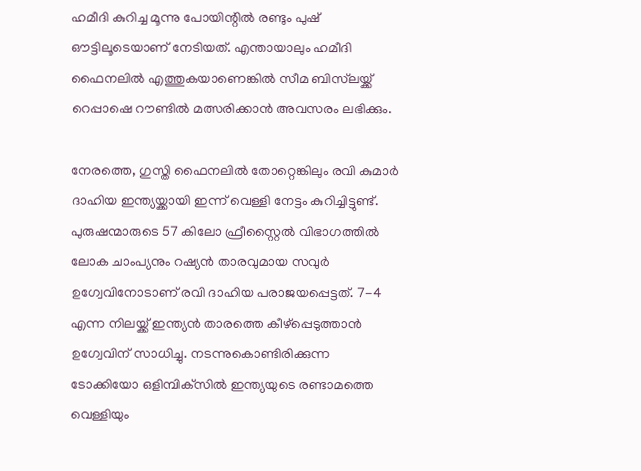ഹമീദി കുറിച്ച മൂന്നു പോയിന്റില്‍ രണ്ടും പുഷ് ഔട്ടിലൂടെയാണ് നേടിയത്. എന്തായാലും ഹമീദി ഫൈനലില്‍ എത്തുകയാണെങ്കില്‍ സീമ ബിസ്‌ലയ്ക്ക് റെപ്പാഷെ റൗണ്ടില്‍ മത്സരിക്കാന്‍ അവസരം ലഭിക്കും.

നേരത്തെ, ഗുസ്തി ഫൈനലില്‍ തോറ്റെങ്കിലും രവി കുമാര്‍ ദാഹിയ ഇന്ത്യയ്ക്കായി ഇന്ന് വെള്ളി നേട്ടം കുറിച്ചിട്ടുണ്ട്. പുരുഷന്മാരുടെ 57 കിലോ ഫ്രീസ്റ്റൈല്‍ വിഭാഗത്തില്‍ ലോക ചാംപ്യനും റഷ്യന്‍ താരവുമായ സവുര്‍ ഉഗ്വേവിനോടാണ് രവി ദാഹിയ പരാജയപ്പെട്ടത്. 7-4 എന്ന നിലയ്ക്ക് ഇന്ത്യന്‍ താരത്തെ കീഴ്‌പ്പെടുത്താന്‍ ഉഗ്വേവിന് സാധിച്ചു. നടന്നുകൊണ്ടിരിക്കുന്ന ടോക്കിയോ ഒളിമ്പിക്‌സില്‍ ഇന്ത്യയുടെ രണ്ടാമത്തെ വെള്ളിയും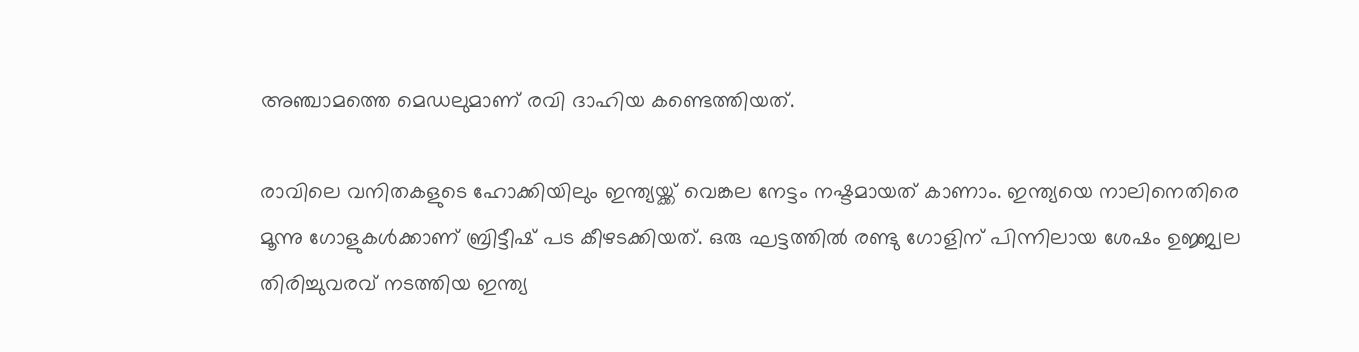അഞ്ചാമത്തെ മെഡലുമാണ് രവി ദാഹിയ കണ്ടെത്തിയത്.

രാവിലെ വനിതകളുടെ ഹോക്കിയിലും ഇന്ത്യയ്ക്ക് വെങ്കല നേട്ടം നഷ്ടമായത് കാണാം. ഇന്ത്യയെ നാലിനെതിരെ മൂന്നു ഗോളുകള്‍ക്കാണ് ബ്രിട്ടീഷ് പട കീഴടക്കിയത്. ഒരു ഘട്ടത്തില്‍ രണ്ടു ഗോളിന് പിന്നിലായ ശേഷം ഉജ്ജ്വല തിരിച്ചുവരവ് നടത്തിയ ഇന്ത്യ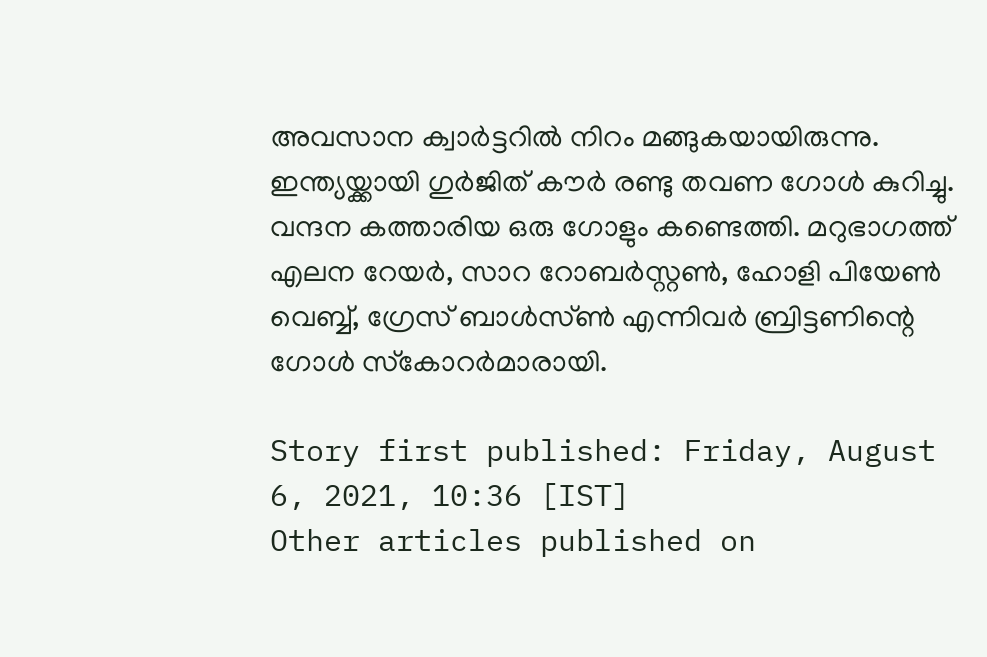അവസാന ക്വാര്‍ട്ടറില്‍ നിറം മങ്ങുകയായിരുന്നു. ഇന്ത്യയ്ക്കായി ഗുര്‍ജിത് കൗര്‍ രണ്ടു തവണ ഗോള്‍ കുറിച്ചു. വന്ദന കത്താരിയ ഒരു ഗോളും കണ്ടെത്തി. മറുഭാഗത്ത് എലന റേയര്‍, സാറ റോബര്‍സ്റ്റണ്‍, ഹോളി പിയേണ്‍ വെബ്ബ്, ഗ്രേസ് ബാള്‍സ്ണ്‍ എന്നിവര്‍ ബ്രിട്ടണിന്റെ ഗോള്‍ സ്‌കോറര്‍മാരായി.

Story first published: Friday, August 6, 2021, 10:36 [IST]
Other articles published on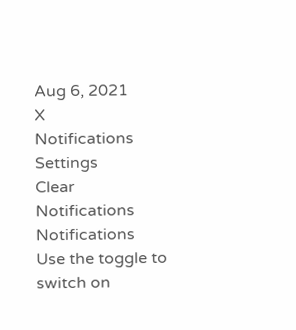Aug 6, 2021
X
Notifications
Settings
Clear Notifications
Notifications
Use the toggle to switch on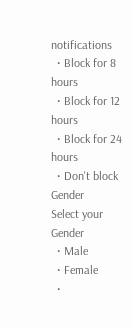notifications
  • Block for 8 hours
  • Block for 12 hours
  • Block for 24 hours
  • Don't block
Gender
Select your Gender
  • Male
  • Female
  •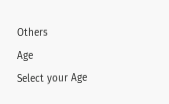Others
Age
Select your Age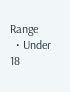Range
  • Under 18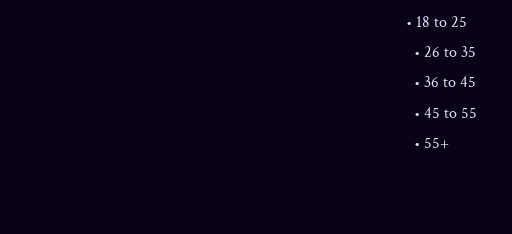• 18 to 25
  • 26 to 35
  • 36 to 45
  • 45 to 55
  • 55+